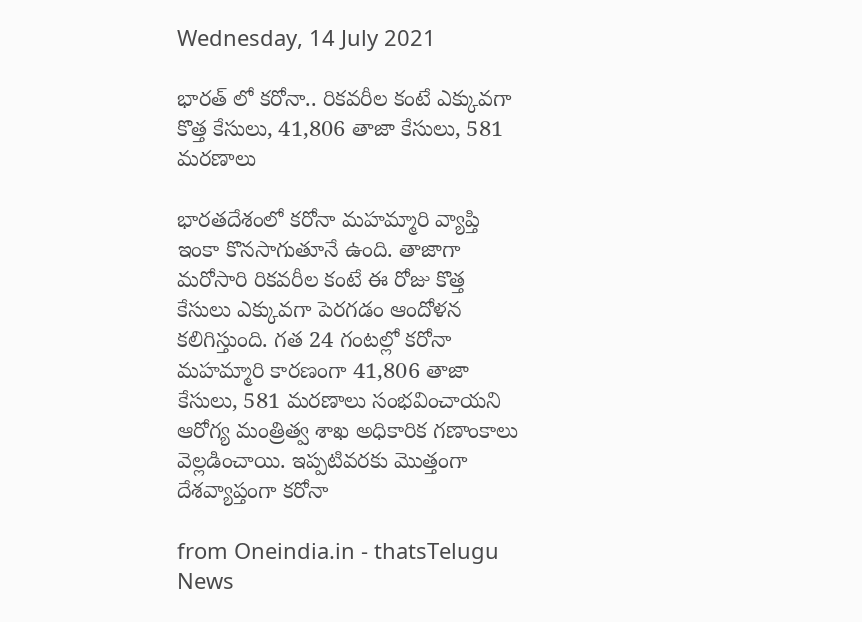Wednesday, 14 July 2021

భారత్ లో కరోనా.. రికవరీల కంటే ఎక్కువగా కొత్త కేసులు, 41,806 తాజా కేసులు, 581 మరణాలు

భారతదేశంలో కరోనా మహమ్మారి వ్యాప్తి ఇంకా కొనసాగుతూనే ఉంది. తాజాగా మరోసారి రికవరీల కంటే ఈ రోజు కొత్త కేసులు ఎక్కువగా పెరగడం ఆందోళన కలిగిస్తుంది. గత 24 గంటల్లో కరోనా మహమ్మారి కారణంగా 41,806 తాజా కేసులు, 581 మరణాలు సంభవించాయని ఆరోగ్య మంత్రిత్వ శాఖ అధికారిక గణాంకాలు వెల్లడించాయి. ఇప్పటివరకు మొత్తంగా దేశవ్యాప్తంగా కరోనా

from Oneindia.in - thatsTelugu News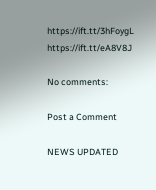https://ift.tt/3hFoygL
https://ift.tt/eA8V8J

No comments:

Post a Comment

NEWS UPDATED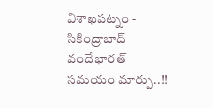విశాఖపట్నం - సికింద్రాబాద్ వందేభారత్ సమయం మార్పు..!!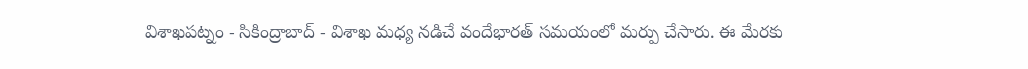విశాఖపట్నం - సికింద్రాబాద్ - విశాఖ మధ్య నడిచే వందేభారత్ సమయంలో మర్పు చేసారు. ఈ మేరకు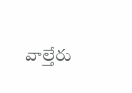వాల్తేరు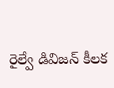రైల్వే డివిజన్ కీలక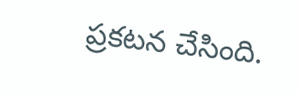ప్రకటన చేసింది.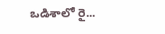ఒడిశాలో రై...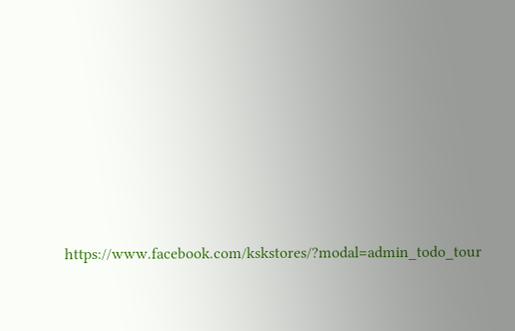https://www.facebook.com/kskstores/?modal=admin_todo_tour